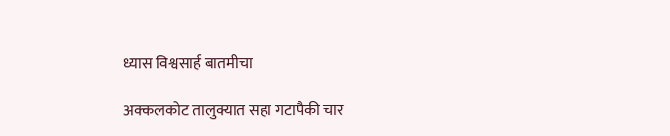ध्यास विश्वसार्ह बातमीचा

अक्कलकोट तालुक्यात सहा गटापैकी चार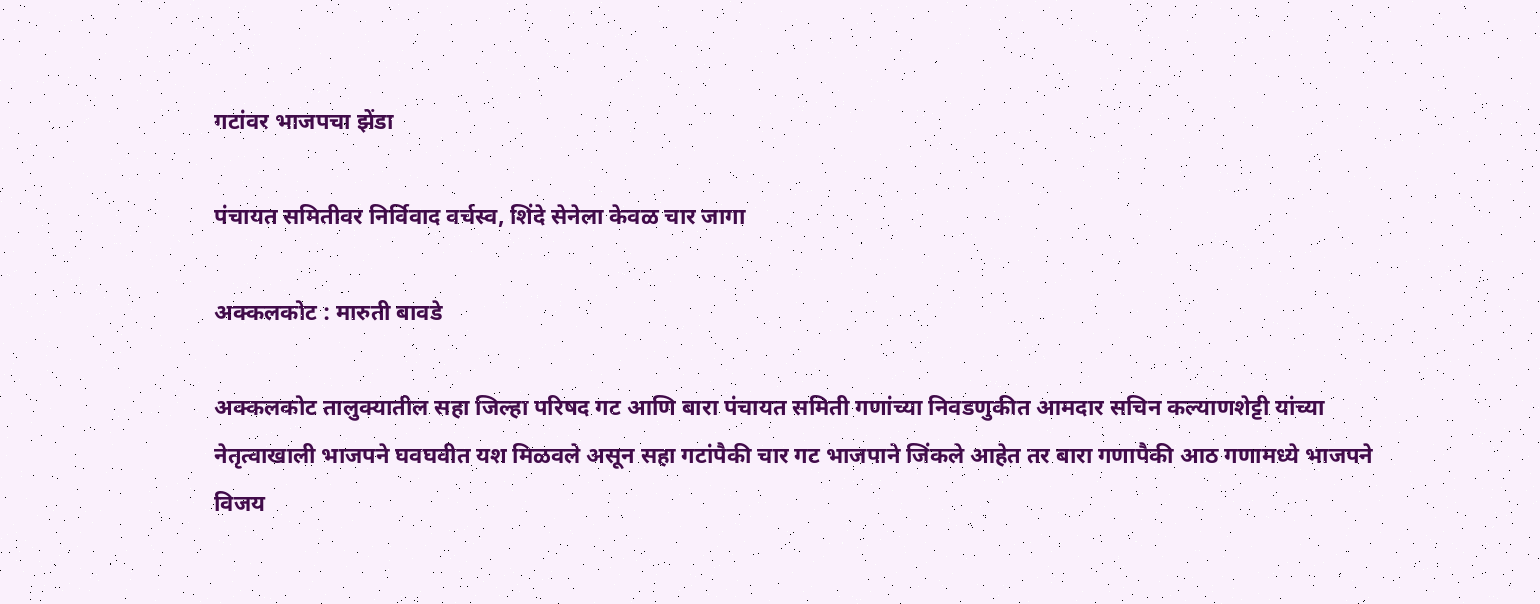गटांवर भाजपचा झेंडा

पंचायत समितीवर निर्विवाद वर्चस्व, शिंदे सेनेला केवळ चार जागा

अक्कलकोट : मारुती बावडे

अक्कलकोट तालुक्यातील सहा जिल्हा परिषद गट आणि बारा पंचायत समिती गणांच्या निवडणुकीत आमदार सचिन कल्याणशेट्टी यांच्या नेतृत्वाखाली भाजपने घवघवीत यश मिळवले असून सहा गटांपैकी चार गट भाजपाने जिंकले आहेत तर बारा गणापैकी आठ गणामध्ये भाजपने विजय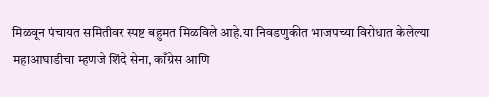मिळवून पंचायत समितीवर स्पष्ट बहुमत मिळविले आहे.या निवडणुकीत भाजपच्या विरोधात केलेल्या महाआघाडीचा म्हणजे शिंदे सेना, काँग्रेस आणि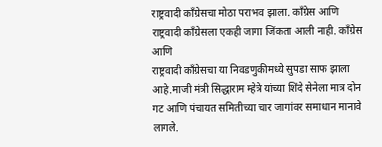राष्ट्रवादी काँग्रेसचा मोठा पराभव झाला. काँग्रेस आणि राष्ट्रवादी काँग्रेसला एकही जागा जिंकता आली नाही. काँग्रेस आणि
राष्ट्रवादी काँग्रेसचा या निवडणुकीमध्ये सुपडा साफ झाला आहे.माजी मंत्री सिद्धाराम म्हेत्रे यांच्या शिंदे सेनेला मात्र दोन गट आणि पंचायत समितीच्या चार जागांवर समाधान मानावे लागले.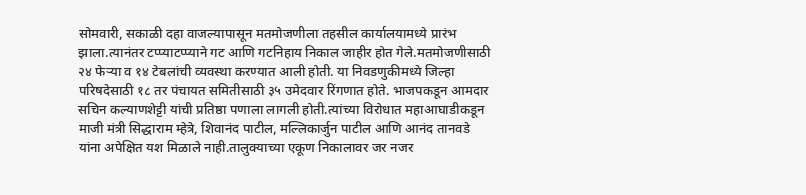सोमवारी, सकाळी दहा वाजल्यापासून मतमोजणीला तहसील कार्यालयामध्ये प्रारंभ झाला.त्यानंतर टप्प्याटप्प्याने गट आणि गटनिहाय निकाल जाहीर होत गेले.मतमोजणीसाठी २४ फेऱ्या व १४ टेबलांची व्यवस्था करण्यात आली होती. या निवडणुकीमध्ये जिल्हा परिषदेसाठी १८ तर पंचायत समितीसाठी ३५ उमेदवार रिंगणात होते. भाजपकडून आमदार सचिन कल्याणशेट्टी यांची प्रतिष्ठा पणाला लागली होती.त्यांच्या विरोधात महाआघाडीकडून माजी मंत्री सिद्धाराम म्हेत्रे, शिवानंद पाटील, मल्लिकार्जुन पाटील आणि आनंद तानवडे यांना अपेक्षित यश मिळाले नाही.तालुक्याच्या एकूण निकालावर जर नजर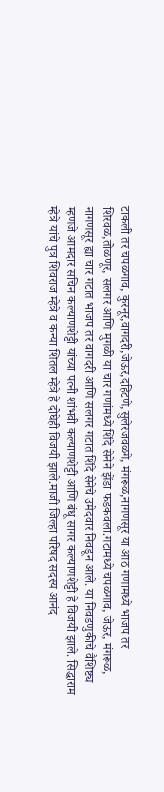टाकली तर चपळगाव, कुरनूर,वागदरी,जेऊर,दहिटणे,सुलेरजवळगे, मंगरूळ,नागणसूर या आठ गणामध्ये भाजप तर शिरवळ,तोळणूर, सलगर आणि मुगळी या चार गणांमध्ये शिंदे सेनेने झेंडा फडकवला.गटामध्ये चपळगाव, जेऊर, मंगरूळ,  नागणसूर ह्या चार गटात भाजप तर वागदरी आणि सलगर गटात शिंदे सेनेचे उमेदवार निवडून आले. या निवडणुकीचे वैशिष्ट्य म्हणजे आमदार सचिन कल्याणशेट्टी यांच्या पत्नी शांभवी कल्याणशेट्टी आणि बंधू सागर कल्याणशेट्टी हे विजयी झाले. सिद्धाराम म्हेत्रे यांचे पुत्र शिवराज म्हेत्रे व कन्या शितल म्हेत्रे हे दोघेही विजयी झाले.माजी जिल्हा परिषद सदस्य आनंद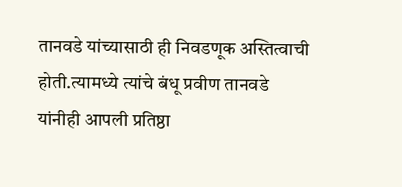तानवडे यांच्यासाठी ही निवडणूक अस्तित्वाची होती.त्यामध्ये त्यांचे बंधू प्रवीण तानवडे यांनीही आपली प्रतिष्ठा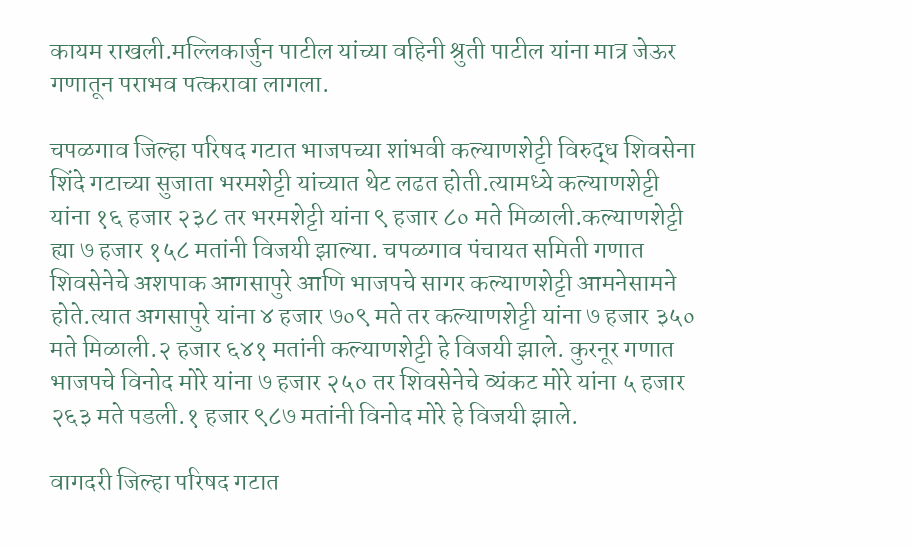कायम राखली.मल्लिकार्जुन पाटील यांच्या वहिनी श्रुती पाटील यांना मात्र जेऊर गणातून पराभव पत्करावा लागला.

चपळगाव जिल्हा परिषद गटात भाजपच्या शांभवी कल्याणशेट्टी विरुद्ध शिवसेना शिंदे गटाच्या सुजाता भरमशेट्टी यांच्यात थेट लढत होती.त्यामध्ये कल्याणशेट्टी यांना १६ हजार २३८ तर भरमशेट्टी यांना ९ हजार ८० मते मिळाली.कल्याणशेट्टी ह्या ७ हजार १५८ मतांनी विजयी झाल्या. चपळगाव पंचायत समिती गणात शिवसेनेचे अशपाक आगसापुरे आणि भाजपचे सागर कल्याणशेट्टी आमनेसामने होते.त्यात अगसापुरे यांना ४ हजार ७०९ मते तर कल्याणशेट्टी यांना ७ हजार ३५० मते मिळाली.२ हजार ६४१ मतांनी कल्याणशेट्टी हे विजयी झाले. कुरनूर गणात भाजपचे विनोद मोरे यांना ७ हजार २५० तर शिवसेनेचे व्यंकट मोरे यांना ५ हजार २६३ मते पडली.१ हजार ९८७ मतांनी विनोद मोरे हे विजयी झाले.

वागदरी जिल्हा परिषद गटात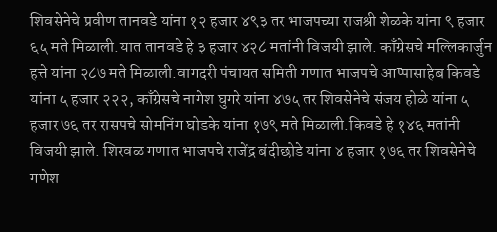शिवसेनेचे प्रवीण तानवडे यांना १२ हजार ४९३ तर भाजपच्या राजश्री शेळके यांना ९ हजार ६५ मते मिळाली.यात तानवडे हे ३ हजार ४२८ मतांनी विजयी झाले. काँग्रेसचे मल्लिकार्जुन हत्ते यांना २८७ मते मिळाली.वागदरी पंचायत समिती गणात भाजपचे आप्पासाहेब किवडे यांना ५ हजार २२२, काँग्रेसचे नागेश घुगरे यांना ४७५ तर शिवसेनेचे संजय होळे यांना ५ हजार ७६ तर रासपचे सोमनिंग घोडके यांना १७९ मते मिळाली.किवडे हे १४६ मतांनी विजयी झाले. शिरवळ गणात भाजपचे राजेंद्र बंदीछोडे यांना ४ हजार १७६ तर शिवसेनेचे गणेश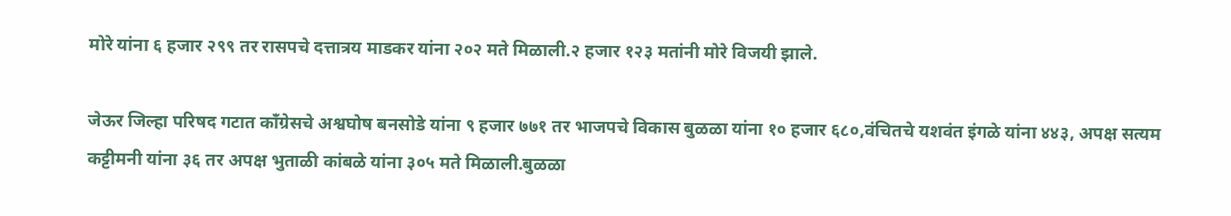मोरे यांना ६ हजार २९९ तर रासपचे दत्तात्रय माडकर यांना २०२ मते मिळाली.२ हजार १२३ मतांनी मोरे विजयी झाले.

जेऊर जिल्हा परिषद गटात काँग्रेसचे अश्वघोष बनसोडे यांना ९ हजार ७७१ तर भाजपचे विकास बुळळा यांना १० हजार ६८०,वंचितचे यशवंत इंगळे यांना ४४३, अपक्ष सत्यम कट्टीमनी यांना ३६ तर अपक्ष भुताळी कांबळे यांना ३०५ मते मिळाली.बुळळा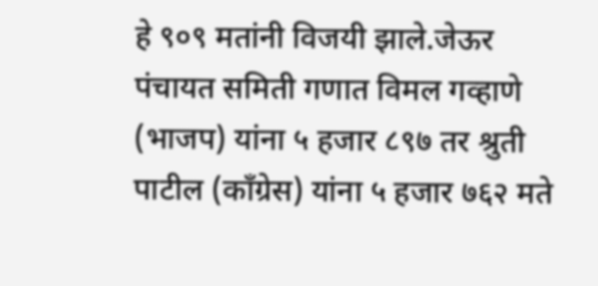हे ९०९ मतांनी विजयी झाले.जेऊर पंचायत समिती गणात विमल गव्हाणे (भाजप) यांना ५ हजार ८९७ तर श्रुती पाटील (काँग्रेस) यांना ५ हजार ७६२ मते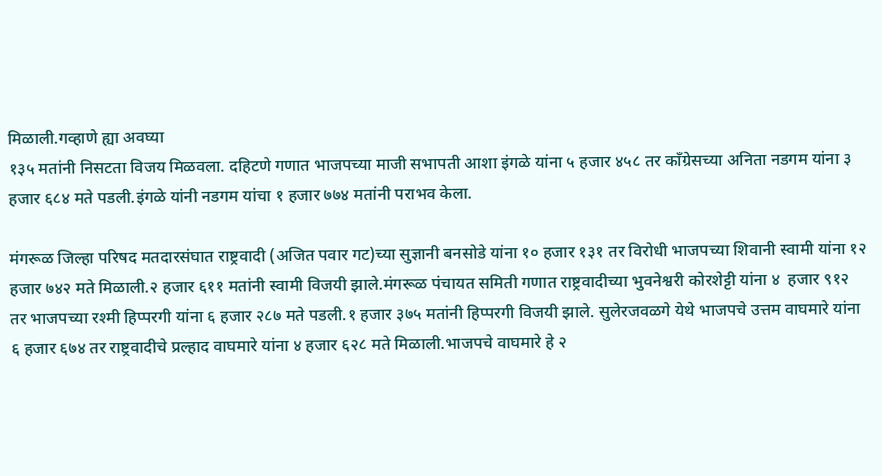मिळाली.गव्हाणे ह्या अवघ्या
१३५ मतांनी निसटता विजय मिळवला. दहिटणे गणात भाजपच्या माजी सभापती आशा इंगळे यांना ५ हजार ४५८ तर काँग्रेसच्या अनिता नडगम यांना ३ हजार ६८४ मते पडली.इंगळे यांनी नडगम यांचा १ हजार ७७४ मतांनी पराभव केला.

मंगरूळ जिल्हा परिषद मतदारसंघात राष्ट्रवादी (अजित पवार गट)च्या सुज्ञानी बनसोडे यांना १० हजार १३१ तर विरोधी भाजपच्या शिवानी स्वामी यांना १२ हजार ७४२ मते मिळाली.२ हजार ६११ मतांनी स्वामी विजयी झाले.मंगरूळ पंचायत समिती गणात राष्ट्रवादीच्या भुवनेश्वरी कोरशेट्टी यांना ४  हजार ९१२ तर भाजपच्या रश्मी हिप्परगी यांना ६ हजार २८७ मते पडली.१ हजार ३७५ मतांनी हिप्परगी विजयी झाले. सुलेरजवळगे येथे भाजपचे उत्तम वाघमारे यांना ६ हजार ६७४ तर राष्ट्रवादीचे प्रल्हाद वाघमारे यांना ४ हजार ६२८ मते मिळाली.भाजपचे वाघमारे हे २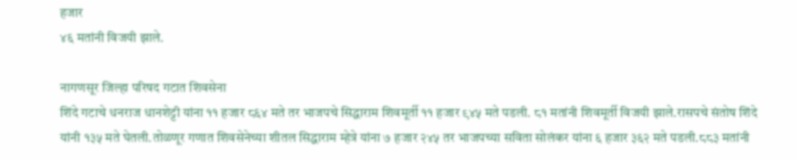हजार
४६ मतांनी विजयी झाले.

नागणसूर जिल्हा परिषद गटात शिवसेना
शिंदे गटाचे धनराज धानशेट्टी यांना ११ हजार ८६४ मते तर भाजपचे सिद्धाराम शिवमूर्ती ११ हजार ९४५ मते पडली. ८१ मतांनी शिवमूर्ती विजयी झाले.रासपचे संतोष शिंदे यांनी १३५ मते घेतली.तोळणूर गणात शिवसेनेच्या शीतल सिद्धाराम म्हेत्रे यांना ७ हजार २४५ तर भाजपच्या सविता सोलंकर यांना ६ हजार ३६२ मते पडली.८८३ मतांनी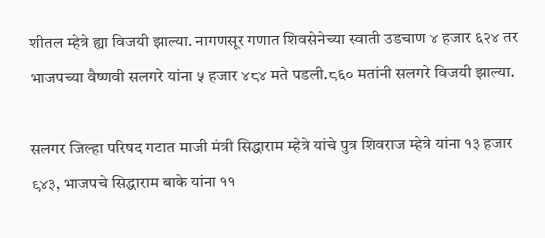शीतल म्हेत्रे ह्या विजयी झाल्या. नागणसूर गणात शिवसेनेच्या स्वाती उडचाण ४ हजार ६२४ तर भाजपच्या वैष्णवी सलगरे यांना ५ हजार ४८४ मते पडली.८६० मतांनी सलगरे विजयी झाल्या.

सलगर जिल्हा परिषद गटात माजी मंत्री सिद्धाराम म्हेत्रे यांचे पुत्र शिवराज म्हेत्रे यांना १३ हजार ९४३, भाजपचे सिद्धाराम बाके यांना ११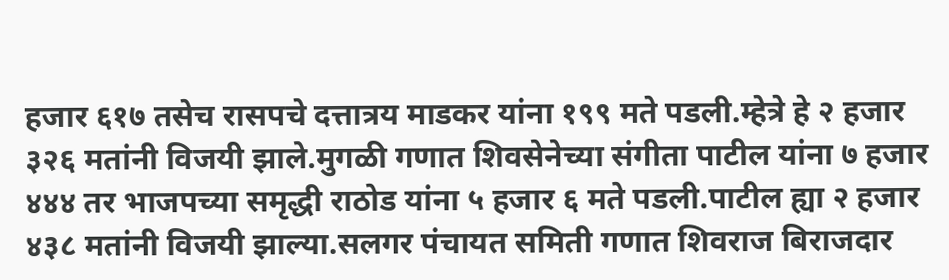हजार ६१७ तसेच रासपचे दत्तात्रय माडकर यांना १९९ मते पडली.म्हेत्रे हे २ हजार ३२६ मतांनी विजयी झाले.मुगळी गणात शिवसेनेच्या संगीता पाटील यांना ७ हजार ४४४ तर भाजपच्या समृद्धी राठोड यांना ५ हजार ६ मते पडली.पाटील ह्या २ हजार ४३८ मतांनी विजयी झाल्या.सलगर पंचायत समिती गणात शिवराज बिराजदार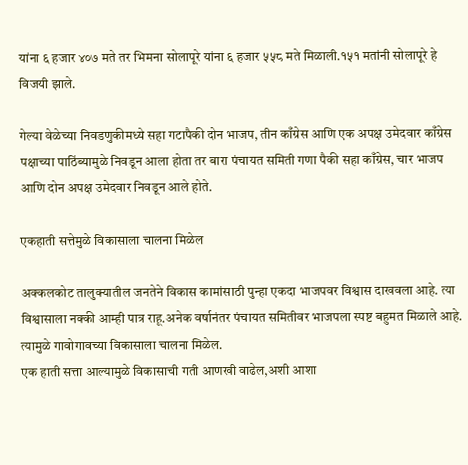यांना ६ हजार ४०७ मते तर भिमना सोलापूरे यांना ६ हजार ५५८ मते मिळाली.१५१ मतांनी सोलापूरे हे विजयी झाले.

गेल्या वेळेच्या निवडणुकीमध्ये सहा गटापैकी दोन भाजप, तीन काँग्रेस आणि एक अपक्ष उमेदवार काँग्रेस पक्षाच्या पाठिंब्यामुळे निवडून आला होता तर बारा पंचायत समिती गणा पैकी सहा काँग्रेस, चार भाजप आणि दोन अपक्ष उमेदवार निवडून आले होते.

एकहाती सत्तेमुळे विकासाला चालना मिळेल

अक्कलकोट तालुक्यातील जनतेने विकास कामांसाठी पुन्हा एकदा भाजपवर विश्वास दाखवला आहे. त्या विश्वासाला नक्की आम्ही पात्र राहू.अनेक वर्षानंतर पंचायत समितीवर भाजपला स्पष्ट बहुमत मिळाले आहे. त्यामुळे गावोगावच्या विकासाला चालना मिळेल.
एक हाती सत्ता आल्यामुळे विकासाची गती आणखी वाढेल,अशी आशा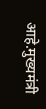आहे.मुख्यमंत्री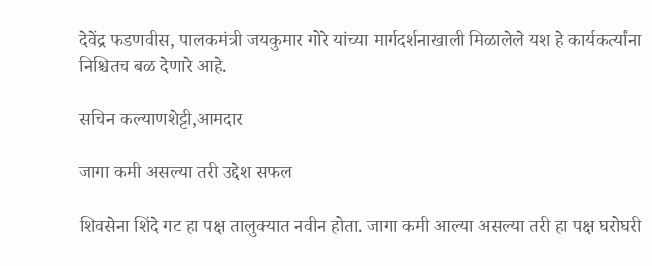देवेंद्र फडणवीस, पालकमंत्री जयकुमार गोरे यांच्या मार्गदर्शनाखाली मिळालेले यश हे कार्यकर्त्यांना निश्चितच बळ देणारे आहे.

सचिन कल्याणशेट्टी,आमदार

जागा कमी असल्या तरी उद्देश सफल

शिवसेना शिंदे गट हा पक्ष तालुक्यात नवीन होता. जागा कमी आल्या असल्या तरी हा पक्ष घरोघरी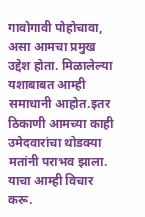गावोगावी पोहोचावा, असा आमचा प्रमुख उद्देश होता. मिळालेल्या यशाबाबत आम्ही समाधानी आहोत.इतर ठिकाणी आमच्या काही उमेदवारांचा थोडक्या मतांनी पराभव झाला. याचा आम्ही विचार करू.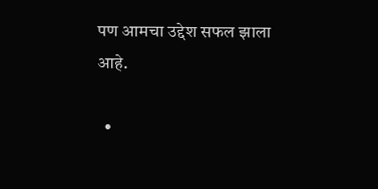पण आमचा उद्देश सफल झाला आहे.

  •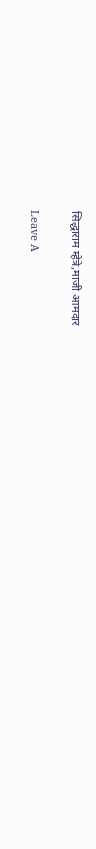सिद्धाराम म्हेत्रे,माजी आमदार

Leave A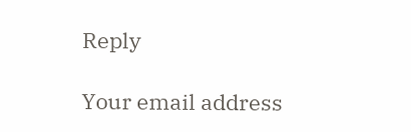Reply

Your email address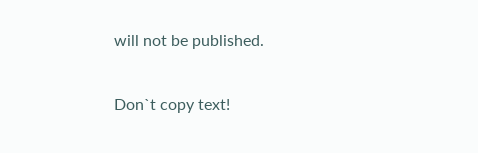will not be published.

Don`t copy text!